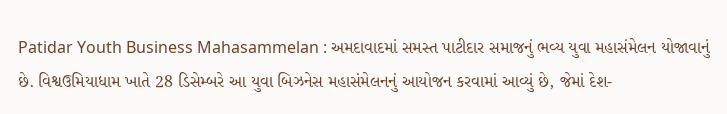Patidar Youth Business Mahasammelan : અમદાવાદમાં સમસ્ત પાટીદાર સમાજનું ભવ્ય યુવા મહાસંમેલન યોજાવાનું છે. વિશ્વઉમિયાધામ ખાતે 28 ડિસેમ્બરે આ યુવા બિઝનેસ મહાસંમેલનનું આયોજન કરવામાં આવ્યું છે, જેમાં દેશ-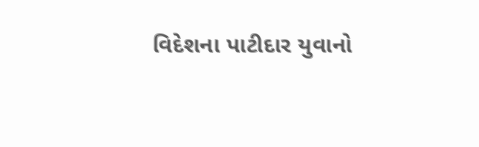વિદેશના પાટીદાર યુવાનો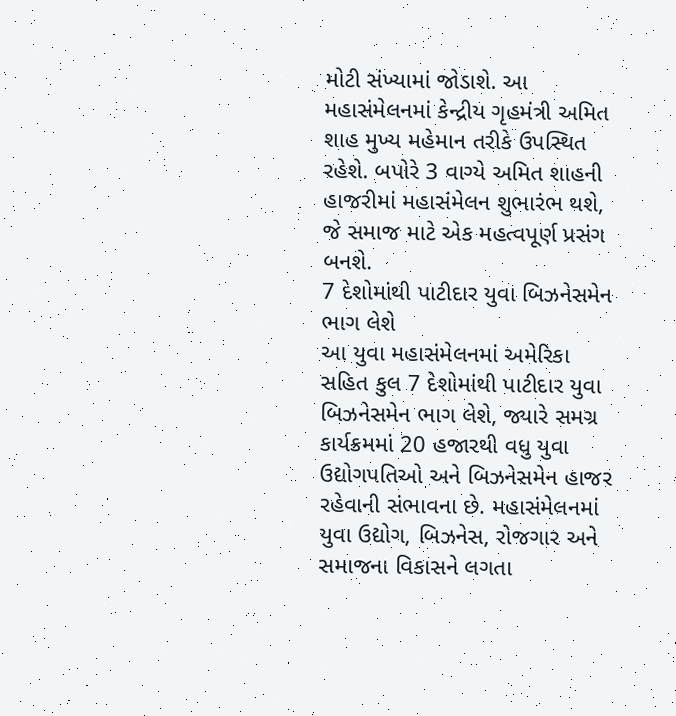મોટી સંખ્યામાં જોડાશે. આ મહાસંમેલનમાં કેન્દ્રીય ગૃહમંત્રી અમિત શાહ મુખ્ય મહેમાન તરીકે ઉપસ્થિત રહેશે. બપોરે 3 વાગ્યે અમિત શાહની હાજરીમાં મહાસંમેલન શુભારંભ થશે, જે સમાજ માટે એક મહત્વપૂર્ણ પ્રસંગ બનશે.
7 દેશોમાંથી પાટીદાર યુવા બિઝનેસમેન ભાગ લેશે
આ યુવા મહાસંમેલનમાં અમેરિકા સહિત કુલ 7 દેશોમાંથી પાટીદાર યુવા બિઝનેસમેન ભાગ લેશે, જ્યારે સમગ્ર કાર્યક્રમમાં 20 હજારથી વધુ યુવા ઉદ્યોગપતિઓ અને બિઝનેસમેન હાજર રહેવાની સંભાવના છે. મહાસંમેલનમાં યુવા ઉદ્યોગ, બિઝનેસ, રોજગાર અને સમાજના વિકાસને લગતા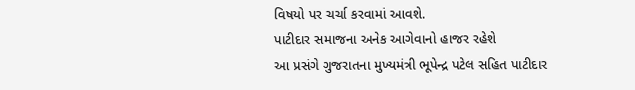વિષયો પર ચર્ચા કરવામાં આવશે.
પાટીદાર સમાજના અનેક આગેવાનો હાજર રહેશે
આ પ્રસંગે ગુજરાતના મુખ્યમંત્રી ભૂપેન્દ્ર પટેલ સહિત પાટીદાર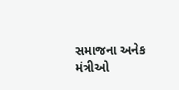સમાજના અનેક મંત્રીઓ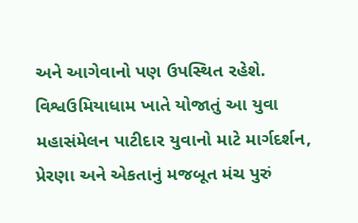અને આગેવાનો પણ ઉપસ્થિત રહેશે. વિશ્વઉમિયાધામ ખાતે યોજાતું આ યુવા મહાસંમેલન પાટીદાર યુવાનો માટે માર્ગદર્શન, પ્રેરણા અને એકતાનું મજબૂત મંચ પુરું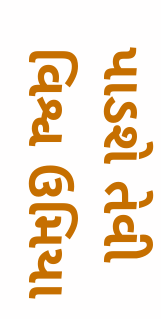પાડશે તેવી વિશ્વ ઉમિયા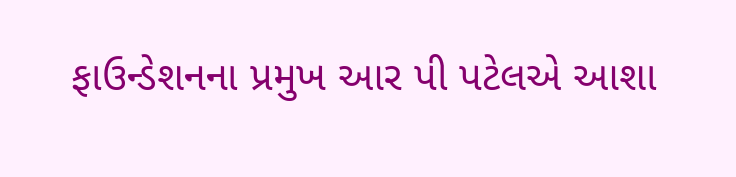ફાઉન્ડેશનના પ્રમુખ આર પી પટેલએ આશા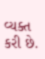વ્યક્ત કરી છે.